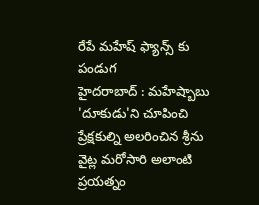రేపే మహేష్ ఫ్యాన్స్ కు పండుగ
హైదరాబాద్ : మహేష్బాబు 'దూకుడు'ని చూపించి ప్రేక్షకుల్ని అలరించిన శ్రీను వైట్ల మరోసారి అలాంటి ప్రయత్నం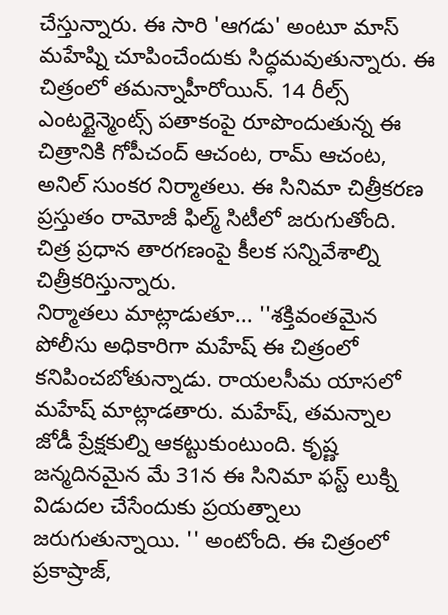చేస్తున్నారు. ఈ సారి 'ఆగడు' అంటూ మాస్ మహేష్ని చూపించేందుకు సిద్ధమవుతున్నారు. ఈ చిత్రంలో తమన్నాహీరోయిన్. 14 రీల్స్ ఎంటర్టైన్మెంట్స్ పతాకంపై రూపొందుతున్న ఈ చిత్రానికి గోపీచంద్ ఆచంట, రామ్ ఆచంట, అనిల్ సుంకర నిర్మాతలు. ఈ సినిమా చిత్రీకరణ ప్రస్తుతం రామోజీ ఫిల్మ్ సిటీలో జరుగుతోంది. చిత్ర ప్రధాన తారగణంపై కీలక సన్నివేశాల్ని చిత్రీకరిస్తున్నారు.
నిర్మాతలు మాట్లాడుతూ... ''శక్తివంతమైన పోలీసు అధికారిగా మహేష్ ఈ చిత్రంలో కనిపించబోతున్నాడు. రాయలసీమ యాసలో మహేష్ మాట్లాడతారు. మహేష్, తమన్నాల జోడీ ప్రేక్షకుల్ని ఆకట్టుకుంటుంది. కృష్ణ జన్మదినమైన మే 31న ఈ సినిమా ఫస్ట్ లుక్ని విడుదల చేసేందుకు ప్రయత్నాలు జరుగుతున్నాయి. '' అంటోంది. ఈ చిత్రంలో ప్రకాష్రాజ్,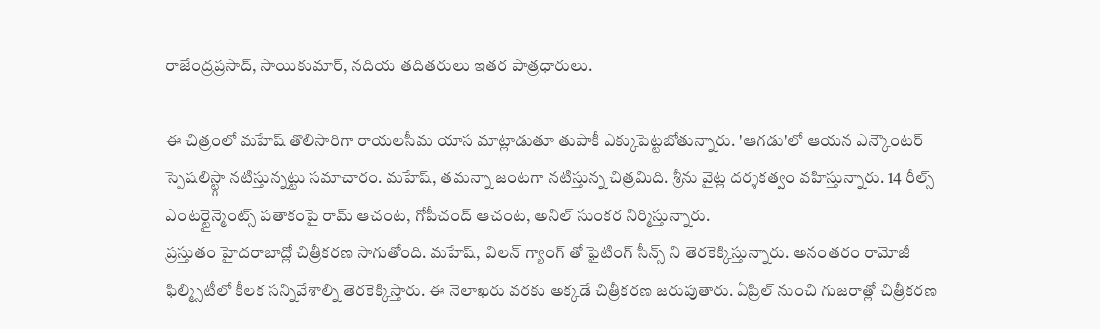రాజేంద్రప్రసాద్, సాయికుమార్, నదియ తదితరులు ఇతర పాత్రధారులు.

ఈ చిత్రంలో మహేష్ తొలిసారిగా రాయలసీమ యాస మాట్లాడుతూ తుపాకీ ఎక్కుపెట్టబోతున్నారు. 'ఆగడు'లో ఆయన ఎన్కౌంటర్ స్పెషలిస్ట్గా నటిస్తున్నట్టు సమాచారం. మహేష్, తమన్నా జంటగా నటిస్తున్న చిత్రమిది. శ్రీను వైట్ల దర్శకత్వం వహిస్తున్నారు. 14 రీల్స్ ఎంటర్టైన్మెంట్స్ పతాకంపై రామ్ ఆచంట, గోపీచంద్ ఆచంట, అనిల్ సుంకర నిర్మిస్తున్నారు.
ప్రస్తుతం హైదరాబాద్లో చిత్రీకరణ సాగుతోంది. మహేష్, విలన్ గ్యాంగ్ తో ఫైటింగ్ సీన్స్ ని తెరకెక్కిస్తున్నారు. అనంతరం రామోజీ ఫిల్మ్సిటీలో కీలక సన్నివేశాల్ని తెరకెక్కిస్తారు. ఈ నెలాఖరు వరకు అక్కడే చిత్రీకరణ జరుపుతారు. ఏప్రిల్ నుంచి గుజరాత్లో చిత్రీకరణ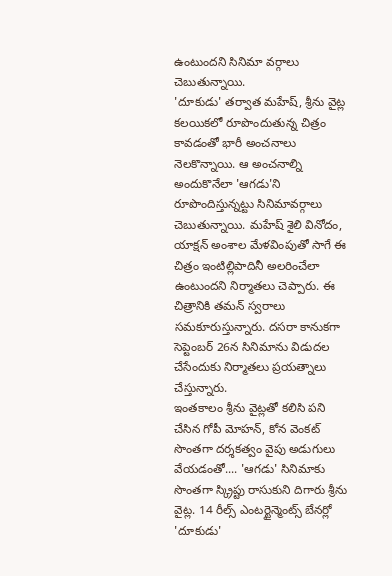ఉంటుందని సినిమా వర్గాలు చెబుతున్నాయి.
'దూకుడు' తర్వాత మహేష్, శ్రీను వైట్ల కలయికలో రూపొందుతున్న చిత్రం కావడంతో భారీ అంచనాలు నెలకొన్నాయి. ఆ అంచనాల్ని అందుకొనేలా 'ఆగడు'ని రూపొందిస్తున్నట్టు సినిమావర్గాలు చెబుతున్నాయి. మహేష్ శైలి వినోదం, యాక్షన్ అంశాల మేళవింపుతో సాగే ఈ చిత్రం ఇంటిల్లిపాదినీ అలరించేలా ఉంటుందని నిర్మాతలు చెప్పారు. ఈ చిత్రానికి తమన్ స్వరాలు సమకూరుస్తున్నారు. దసరా కానుకగా సెప్టెంబర్ 26న సినిమాను విడుదల చేసేందుకు నిర్మాతలు ప్రయత్నాలు చేస్తున్నారు.
ఇంతకాలం శ్రీను వైట్లతో కలిసి పని చేసిన గోపీ మోహన్, కోన వెంకట్ సొంతగా దర్శకత్వం వైపు అడుగులు వేయడంతో.... 'ఆగడు' సినిమాకు సొంతగా స్క్రిప్టు రాసుకుని దిగారు శ్రీను వైట్ల. 14 రీల్స్ ఎంటర్టైన్మెంట్స్ బేనర్లో 'దూకుడు'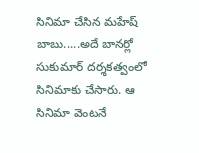సినిమా చేసిన మహేష్ బాబు.....అదే బానర్లో సుకుమార్ దర్శకత్వంలో సినిమాకు చేసారు. ఆ సినిమా వెంటనే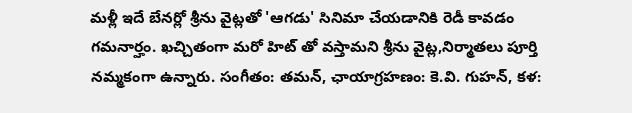మళ్లీ ఇదే బేనర్లో శ్రీను వైట్లతో 'ఆగడు' సినిమా చేయడానికి రెడీ కావడం గమనార్హం. ఖచ్చితంగా మరో హిట్ తో వస్తామని శ్రీను వైట్ల,నిర్మాతలు పూర్తి నమ్మకంగా ఉన్నారు. సంగీతం: తమన్, ఛాయాగ్రహణం: కె.వి. గుహన్, కళ: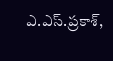ఎ.ఎస్.ప్రకాశ్,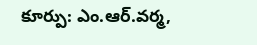కూర్పు: ఎం.ఆర్.వర్మ,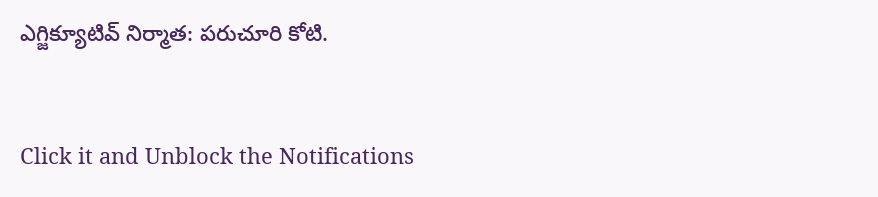ఎగ్జిక్యూటివ్ నిర్మాత: పరుచూరి కోటి.


Click it and Unblock the Notifications